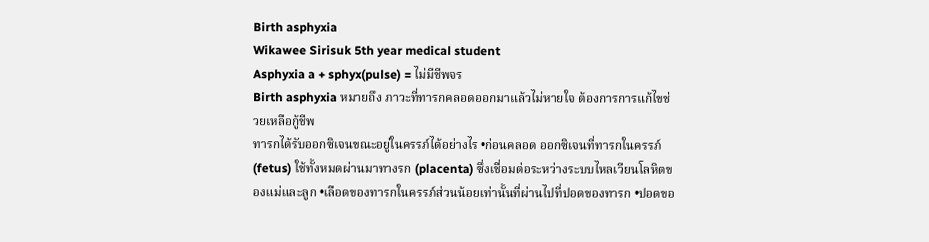Birth asphyxia
Wikawee Sirisuk 5th year medical student
Asphyxia a + sphyx(pulse) = ไม่มีชีพจร
Birth asphyxia หมายถึง ภาวะที่ทารกคลอดออกมาแล้วไม่หายใจ ต้องการการแก้ไขช่วยเหลือกู้ชีพ
ทารกได้รับออกซิเจนขณะอยู่ในครรภ์ได้อย่างไร •ก่อนคลอด ออกซิเจนที่ทารกในครรภ์ (fetus) ใช้ทั้งหมดผ่านมาทางรก (placenta) ซึ่งเชื่อมต่อระหว่างระบบไหลเวียนโลหิตของแม่และลูก •เลือดของทารกในครรภ์ส่วนน้อยเท่านั้นที่ผ่านไปที่ปอดของทารก •ปอดขอ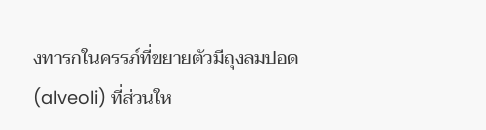งทารกในครรภ์ที่ขยายตัวมีถุงลมปอด (alveoli) ที่ส่วนให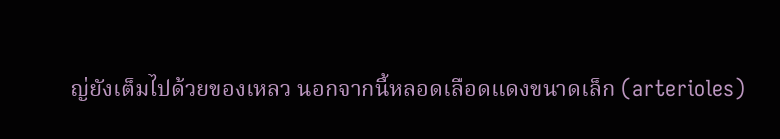ญ่ยังเต็มไปด้วยของเหลว นอกจากนี้หลอดเลือดแดงขนาดเล็ก (arterioles)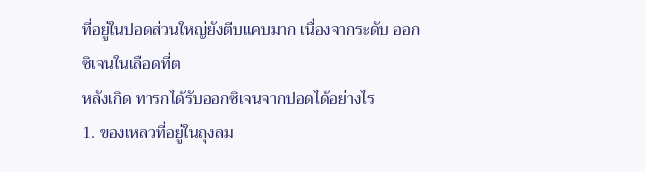ที่อยู่ในปอดส่วนใหญ่ยังตีบแคบมาก เนื่องจากระดับ ออกซิเจนในเลือดที่ต
หลังเกิด ทารกได้รับออกซิเจนจากปอดได้อย่างไร
1. ของเหลวที่อยู่ในถุงลม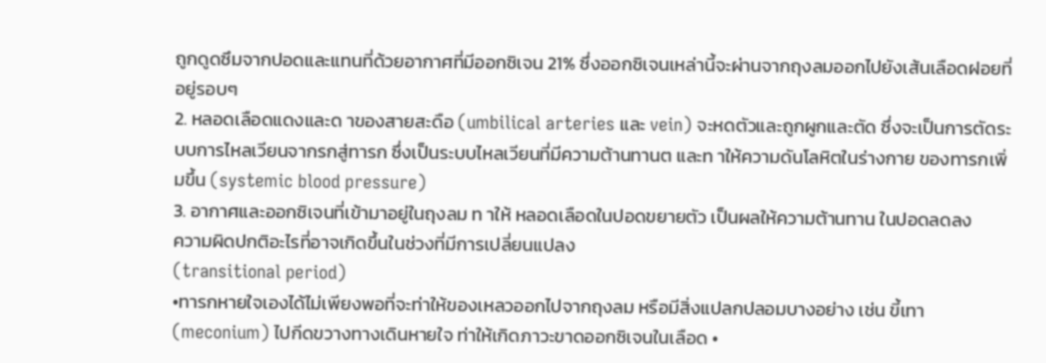ถูกดูดซึมจากปอดและแทนที่ด้วยอากาศที่มีออกซิเจน 21% ซึ่งออกซิเจนเหล่านี้จะผ่านจากถุงลมออกไปยังเส้นเลือดฝอยที่อยู่รอบๆ
2. หลอดเลือดแดงและด าของสายสะดือ (umbilical arteries และ vein) จะหดตัวและถูกผูกและตัด ซึ่งจะเป็นการตัดระบบการไหลเวียนจากรกสู่ทารก ซึ่งเป็นระบบไหลเวียนที่มีความต้านทานต และท าให้ความดันโลหิตในร่างกาย ของทารกเพิ่มขึ้น (systemic blood pressure)
3. อากาศและออกซิเจนที่เข้ามาอยู่ในถุงลม ท าให้ หลอดเลือดในปอดขยายตัว เป็นผลให้ความต้านทาน ในปอดลดลง
ความผิดปกติอะไรที่อาจเกิดขึ้นในช่วงที่มีการเปลี่ยนแปลง
(transitional period)
•ทารกหายใจเองได้ไม่เพียงพอที่จะท่าให้ของเหลวออกไปจากถุงลม หรือมีสิ่งแปลกปลอมบางอย่าง เช่น ขี้เทา (meconium) ไปกีดขวางทางเดินหายใจ ท่าให้เกิดภาวะขาดออกซิเจนในเลือด •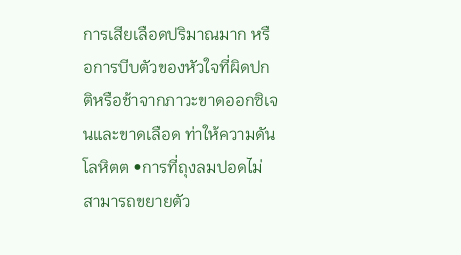การเสียเลือดปริมาณมาก หรือการบีบตัวของหัวใจที่ผิดปกติหรือช้าจากภาวะขาดออกซิเจนและขาดเลือด ท่าให้ความดัน โลหิตต •การที่ถุงลมปอดไม่สามารถขยายตัว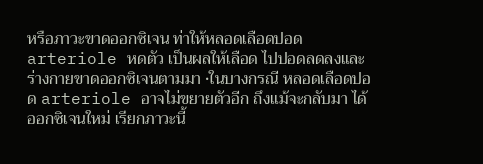หรือภาวะขาดออกซิเจน ท่าให้หลอดเลือดปอด arteriole หดตัว เป็นผลให้เลือด ไปปอดลดลงและร่างกายขาดออกซิเจนตามมา •ในบางกรณี หลอดเลือดปอด arteriole อาจไม่ขยายตัวอีก ถึงแม้จะกลับมา ได้ออกซิเจนใหม่ เรียกภาวะนี้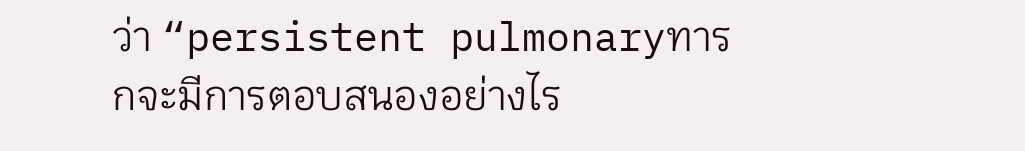ว่า “persistent pulmonaryทารกจะมีการตอบสนองอย่างไร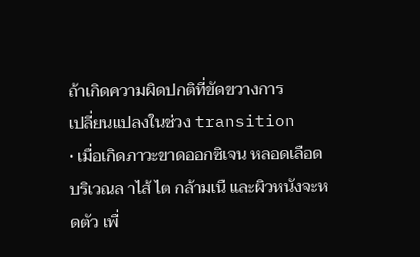ถ้าเกิดความผิดปกติที่ขัดขวางการ
เปลี่ยนแปลงในช่วง transition
• เมื่อเกิดภาวะขาดออกซิเจน หลอดเลือดบริเวณล าไส้ ไต กล้ามเนื และผิวหนังจะหดตัว เพื่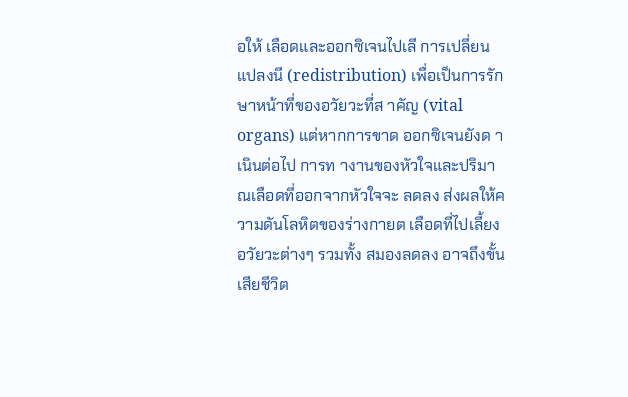อให้ เลือดและออกซิเจนไปเลี การเปลี่ยนแปลงนี (redistribution) เพื่อเป็นการรักษาหน้าที่ของอวัยวะที่ส าคัญ (vital organs) แต่หากการขาด ออกซิเจนยังด าเนินต่อไป การท างานของหัวใจและปริมาณเลือดที่ออกจากหัวใจจะ ลดลง ส่งผลให้ความดันโลหิตของร่างกายต เลือดที่ไปเลี้ยงอวัยวะต่างๆ รวมทั้ง สมองลดลง อาจถึงขั้นเสียชีวิต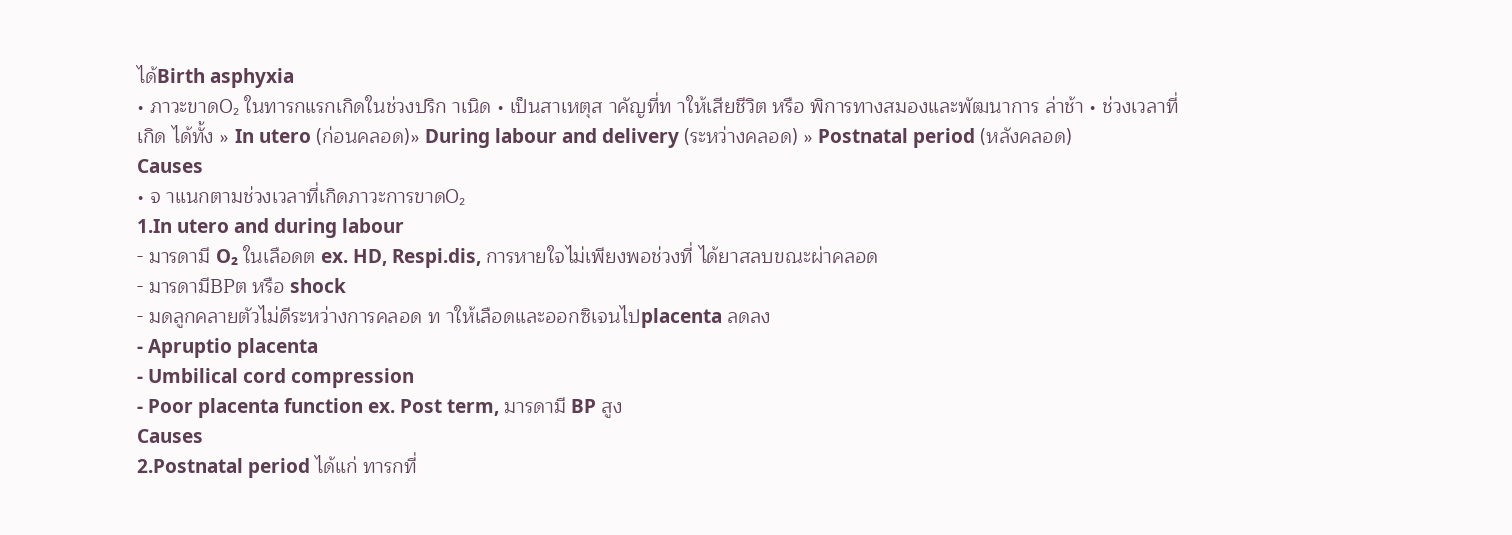ได้Birth asphyxia
• ภาวะขาดO₂ ในทารกแรกเกิดในช่วงปริก าเนิด • เป็นสาเหตุส าคัญที่ท าให้เสียชีวิต หรือ พิการทางสมองและพัฒนาการ ล่าช้า • ช่วงเวลาที่เกิด ได้ทั้ง » In utero (ก่อนคลอด)» During labour and delivery (ระหว่างคลอด) » Postnatal period (หลังคลอด)
Causes
• จ าแนกตามช่วงเวลาที่เกิดภาวะการขาดO₂
1.In utero and during labour
- มารดามี O₂ ในเลือดต ex. HD, Respi.dis, การหายใจไม่เพียงพอช่วงที่ ได้ยาสลบขณะผ่าคลอด
- มารดามีBPต หรือ shock
- มดลูกคลายตัวไม่ดีระหว่างการคลอด ท าให้เลือดและออกซิเจนไปplacenta ลดลง
- Apruptio placenta
- Umbilical cord compression
- Poor placenta function ex. Post term, มารดามี BP สูง
Causes
2.Postnatal period ได้แก่ ทารกที่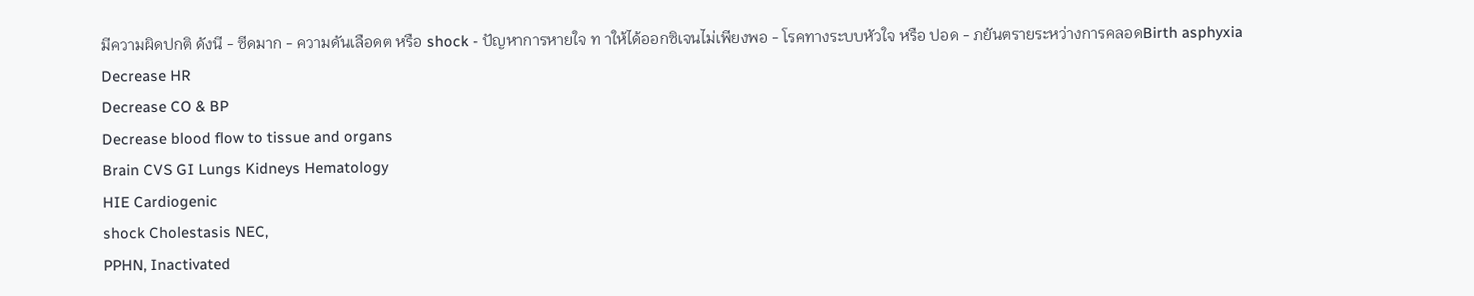มีความผิดปกติ ดังนี - ซีดมาก - ความดันเลือดต หรือ shock - ปัญหาการหายใจ ท าให้ได้ออกซิเจนไม่เพียงพอ - โรคทางระบบหัวใจ หรือ ปอด - ภยันตรายระหว่างการคลอดBirth asphyxia
Decrease HR
Decrease CO & BP
Decrease blood flow to tissue and organs
Brain CVS GI Lungs Kidneys Hematology
HIE Cardiogenic
shock Cholestasis NEC,
PPHN, Inactivated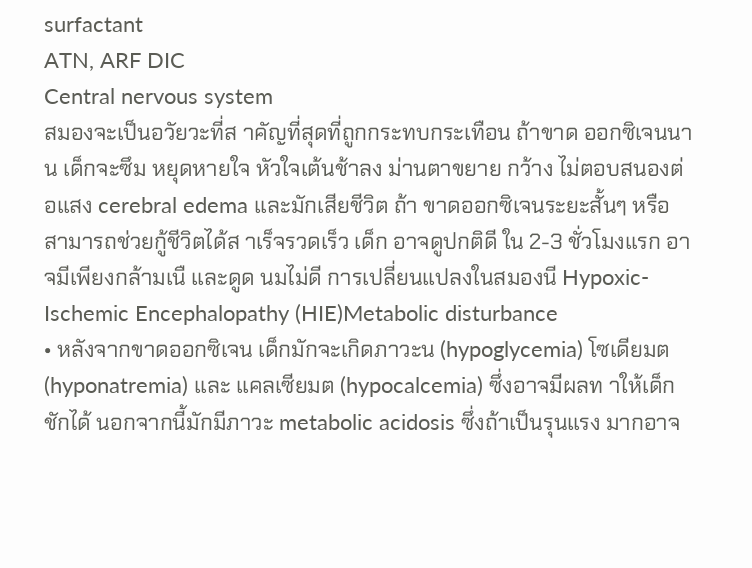surfactant
ATN, ARF DIC
Central nervous system
สมองจะเป็นอวัยวะที่ส าคัญที่สุดที่ถูกกระทบกระเทือน ถ้าขาด ออกซิเจนนาน เด็กจะซึม หยุดหายใจ หัวใจเต้นช้าลง ม่านตาขยาย กว้าง ไม่ตอบสนองต่อแสง cerebral edema และมักเสียชีวิต ถ้า ขาดออกซิเจนระยะสั้นๆ หรือสามารถช่วยกู้ชีวิตได้ส าเร็จรวดเร็ว เด็ก อาจดูปกติดี ใน 2-3 ชั่วโมงแรก อาจมีเพียงกล้ามเนื และดูด นมไม่ดี การเปลี่ยนแปลงในสมองนี Hypoxic-Ischemic Encephalopathy (HIE)Metabolic disturbance
• หลังจากขาดออกซิเจน เด็กมักจะเกิดภาวะน (hypoglycemia) โซเดียมต (hyponatremia) และ แคลเซียมต (hypocalcemia) ซึ่งอาจมีผลท าให้เด็กชักได้ นอกจากนี้มักมีภาวะ metabolic acidosis ซึ่งถ้าเป็นรุนแรง มากอาจ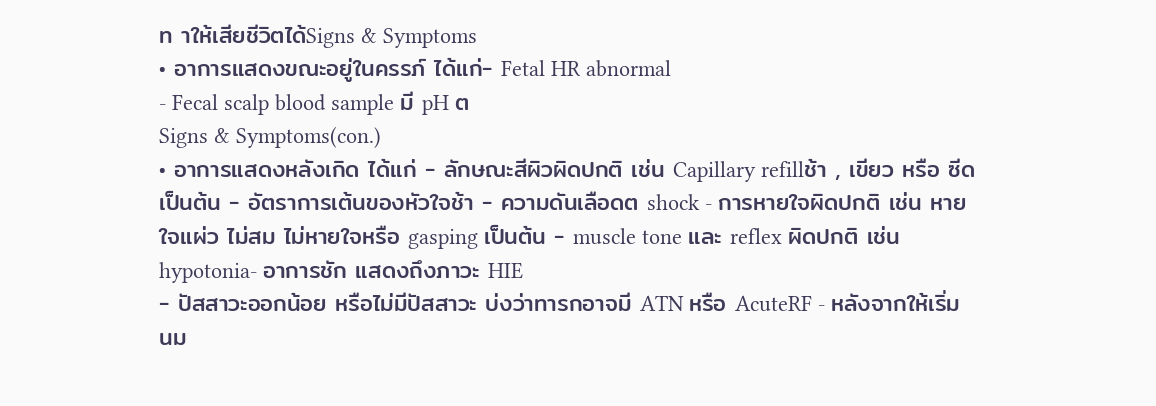ท าให้เสียชีวิตได้Signs & Symptoms
• อาการแสดงขณะอยู่ในครรภ์ ได้แก่- Fetal HR abnormal
- Fecal scalp blood sample มี pH ต
Signs & Symptoms(con.)
• อาการแสดงหลังเกิด ได้แก่ - ลักษณะสีผิวผิดปกติ เช่น Capillary refillช้า , เขียว หรือ ซีด เป็นต้น - อัตราการเต้นของหัวใจช้า - ความดันเลือดต shock - การหายใจผิดปกติ เช่น หายใจแผ่ว ไม่สม ไม่หายใจหรือ gasping เป็นต้น - muscle tone และ reflex ผิดปกติ เช่น hypotonia- อาการชัก แสดงถึงภาวะ HIE
- ปัสสาวะออกน้อย หรือไม่มีปัสสาวะ บ่งว่าทารกอาจมี ATN หรือ AcuteRF - หลังจากให้เริ่มนม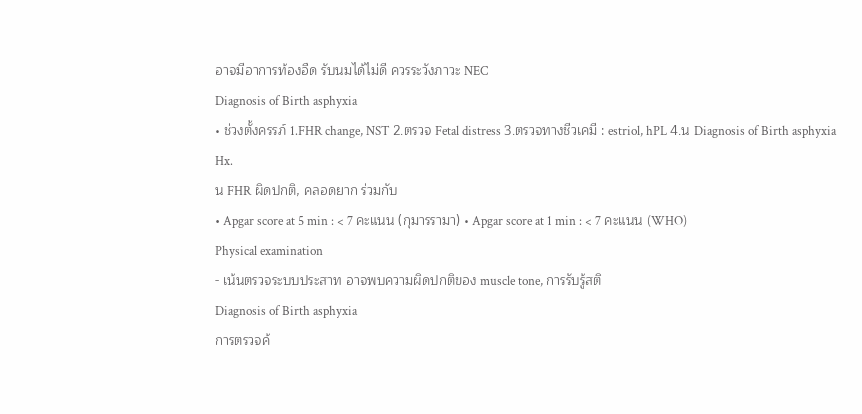อาจมีอาการท้องอืด รับนมได้ไม่ดี ควรระวังภาวะ NEC
Diagnosis of Birth asphyxia
• ช่วงตั้งครรภ์ 1.FHR change, NST 2.ตรวจ Fetal distress 3.ตรวจทางชีวเคมี : estriol, hPL 4.น Diagnosis of Birth asphyxia
Hx.
น FHR ผิดปกติ, คลอดยาก ร่วมกับ
• Apgar score at 5 min : < 7 คะแนน (กุมารรามา) • Apgar score at 1 min : < 7 คะแนน (WHO)
Physical examination
- เน้นตรวจระบบประสาท อาจพบความผิดปกติของ muscle tone, การรับรู้สติ
Diagnosis of Birth asphyxia
การตรวจค้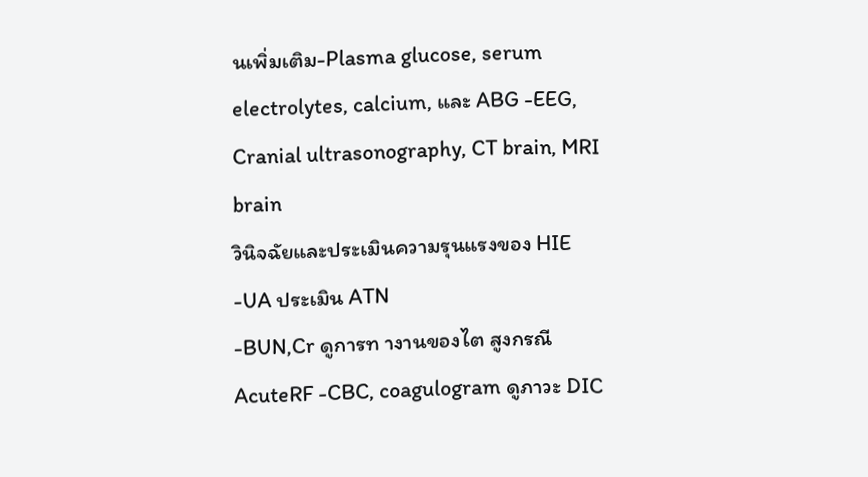นเพิ่มเติม-Plasma glucose, serum electrolytes, calcium, และ ABG -EEG, Cranial ultrasonography, CT brain, MRI brain
วินิจฉัยและประเมินความรุนแรงของ HIE -UA ประเมิน ATN
-BUN,Cr ดูการท างานของไต สูงกรณี AcuteRF -CBC, coagulogram ดูภาวะ DIC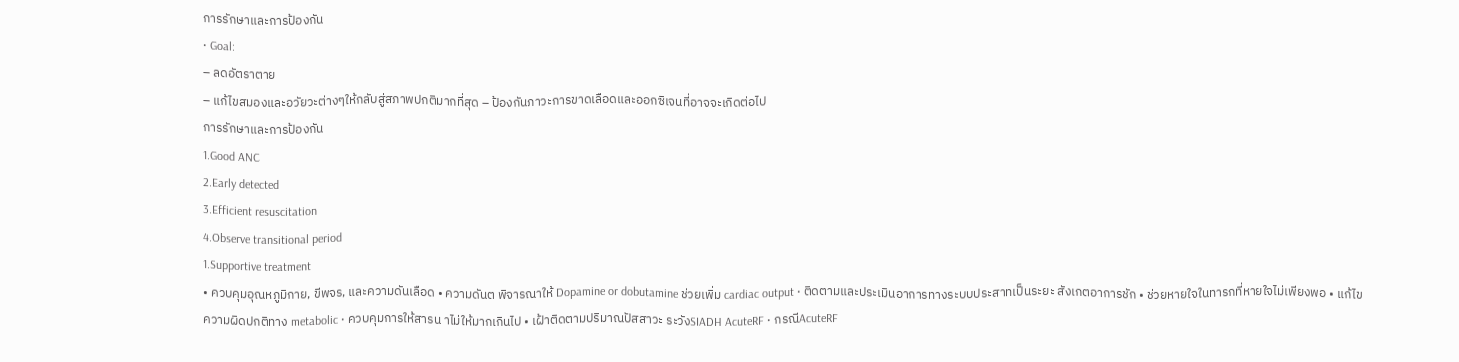การรักษาและการป้องกัน
• Goal:
– ลดอัตราตาย
– แก้ไขสมองและอวัยวะต่างๆให้กลับสู่สภาพปกติมากที่สุด – ป้องกันภาวะการขาดเลือดและออกซิเจนที่อาจจะเกิดต่อไป
การรักษาและการป้องกัน
1.Good ANC
2.Early detected
3.Efficient resuscitation
4.Observe transitional period
1.Supportive treatment
• ควบคุมอุณหภูมิกาย, ขีพจร, และความดันเลือด • ความดันต พิจารณาให้ Dopamine or dobutamine ช่วยเพิ่ม cardiac output • ติดตามและประเมินอาการทางระบบประสาทเป็นระยะ สังเกตอาการชัก • ช่วยหายใจในทารกที่หายใจไม่เพียงพอ • แก้ไขความผิดปกติทาง metabolic • ควบคุมการให้สารน าไม่ให้มากเกินไป • เฝ้าติดตามปริมาณปัสสาวะ ระวังSIADH AcuteRF • กรณีAcuteRF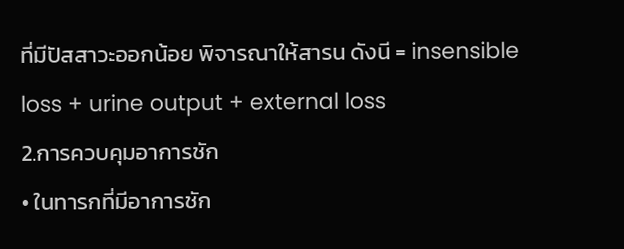ที่มีปัสสาวะออกน้อย พิจารณาให้สารน ดังนี = insensible loss + urine output + external loss
2.การควบคุมอาการชัก
• ในทารกที่มีอาการชัก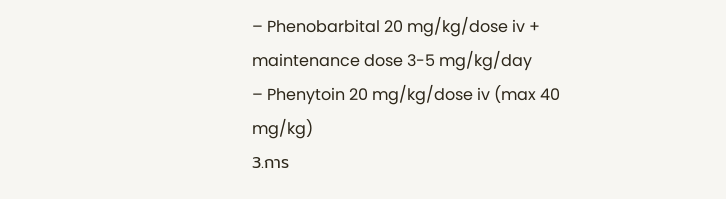– Phenobarbital 20 mg/kg/dose iv + maintenance dose 3-5 mg/kg/day
– Phenytoin 20 mg/kg/dose iv (max 40 mg/kg)
3.การ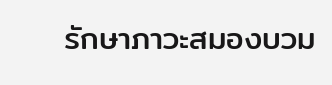รักษาภาวะสมองบวม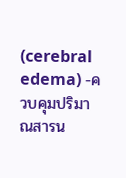(cerebral edema) -ควบคุมปริมาณสารน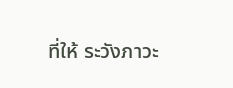ที่ให้ ระวังภาวะ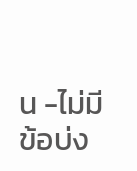น -ไม่มีข้อบ่ง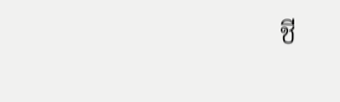ชี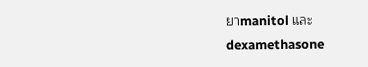ยาmanitol และ
dexamethasone